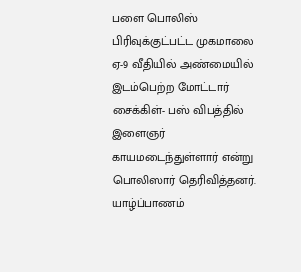பளை பொலிஸ் பிரிவுக்குட்பட்ட முகமாலை ஏ-9 வீதியில் அண்மையில் இடம்பெற்ற மோட்டார் சைக்கிள்- பஸ் விபத்தில் இளைஞர் காயமடைந்துள்ளார் என்று பொலிஸார் தெரிவித்தனர்.
யாழ்ப்பாணம்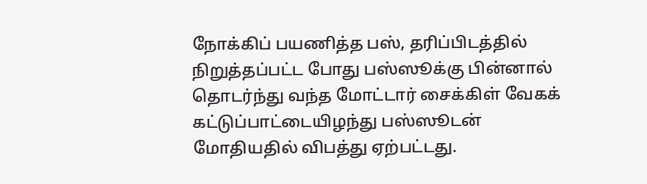நோக்கிப் பயணித்த பஸ், தரிப்பிடத்தில் நிறுத்தப்பட்ட போது பஸ்ஸூக்கு பின்னால் தொடர்ந்து வந்த மோட்டார் சைக்கிள் வேகக் கட்டுப்பாட்டையிழந்து பஸ்ஸூடன் மோதியதில் விபத்து ஏற்பட்டது.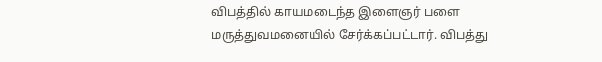விபத்தில் காயமடைந்த இளைஞர் பளை மருத்துவமனையில் சேர்க்கப்பட்டார். விபத்து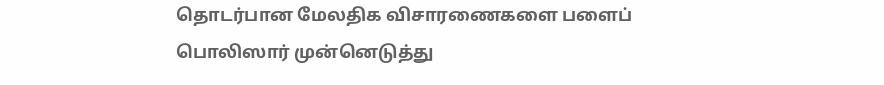தொடர்பான மேலதிக விசாரணைகளை பளைப் பொலிஸார் முன்னெடுத்து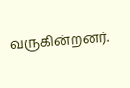வருகின்றனர்.